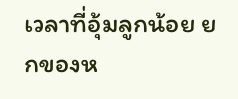เวลาที่อุ้มลูกน้อย ยกของห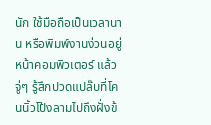นัก ใช้มือถือเป็นเวลานาน หรือพิมพ์งานง่วนอยู่หน้าคอมพิวเตอร์ แล้วจู่ๆ รู้สึกปวดแปล๊บที่โคนนิ้วโป้งลามไปถึงฝั่งข้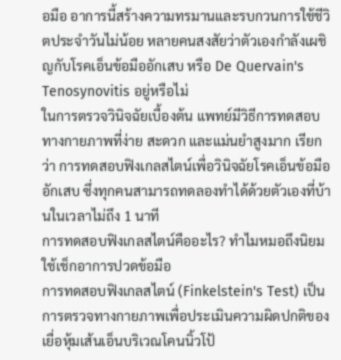อมือ อาการนี้สร้างความทรมานและรบกวนการใช้ชีวิตประจำวันไม่น้อย หลายคนสงสัยว่าตัวเองกำลังเผชิญกับโรคเอ็นข้อมืออักเสบ หรือ De Quervain's Tenosynovitis อยู่หรือไม่
ในการตรวจวินิจฉัยเบื้องต้น แพทย์มีวิธีการทดสอบทางกายภาพที่ง่าย สะดวก และแม่นยำสูงมาก เรียกว่า การทดสอบฟิงเกลสไตน์เพื่อวินิจฉัยโรคเอ็นข้อมืออักเสบ ซึ่งทุกคนสามารถทดลองทำได้ด้วยตัวเองที่บ้านในเวลาไม่ถึง 1 นาที
การทดสอบฟิงเกลสไตน์คืออะไร? ทำไมหมอถึงนิยมใช้เช็กอาการปวดข้อมือ
การทดสอบฟิงเกลสไตน์ (Finkelstein's Test) เป็นการตรวจทางกายภาพเพื่อประเมินความผิดปกติของเยื่อหุ้มเส้นเอ็นบริเวณโคนนิ้วโป้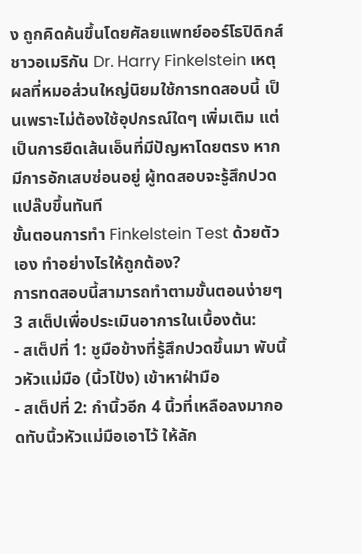ง ถูกคิดค้นขึ้นโดยศัลยแพทย์ออร์โธปิดิกส์ชาวอเมริกัน Dr. Harry Finkelstein เหตุผลที่หมอส่วนใหญ่นิยมใช้การทดสอบนี้ เป็นเพราะไม่ต้องใช้อุปกรณ์ใดๆ เพิ่มเติม แต่เป็นการยืดเส้นเอ็นที่มีปัญหาโดยตรง หากมีการอักเสบซ่อนอยู่ ผู้ทดสอบจะรู้สึกปวดแปล๊บขึ้นทันที
ขั้นตอนการทำ Finkelstein Test ด้วยตัวเอง ทำอย่างไรให้ถูกต้อง?
การทดสอบนี้สามารถทำตามขั้นตอนง่ายๆ 3 สเต็ปเพื่อประเมินอาการในเบื้องต้น:
- สเต็ปที่ 1: ชูมือข้างที่รู้สึกปวดขึ้นมา พับนิ้วหัวแม่มือ (นิ้วโป้ง) เข้าหาฝ่ามือ
- สเต็ปที่ 2: กำนิ้วอีก 4 นิ้วที่เหลือลงมากอดทับนิ้วหัวแม่มือเอาไว้ ให้ลัก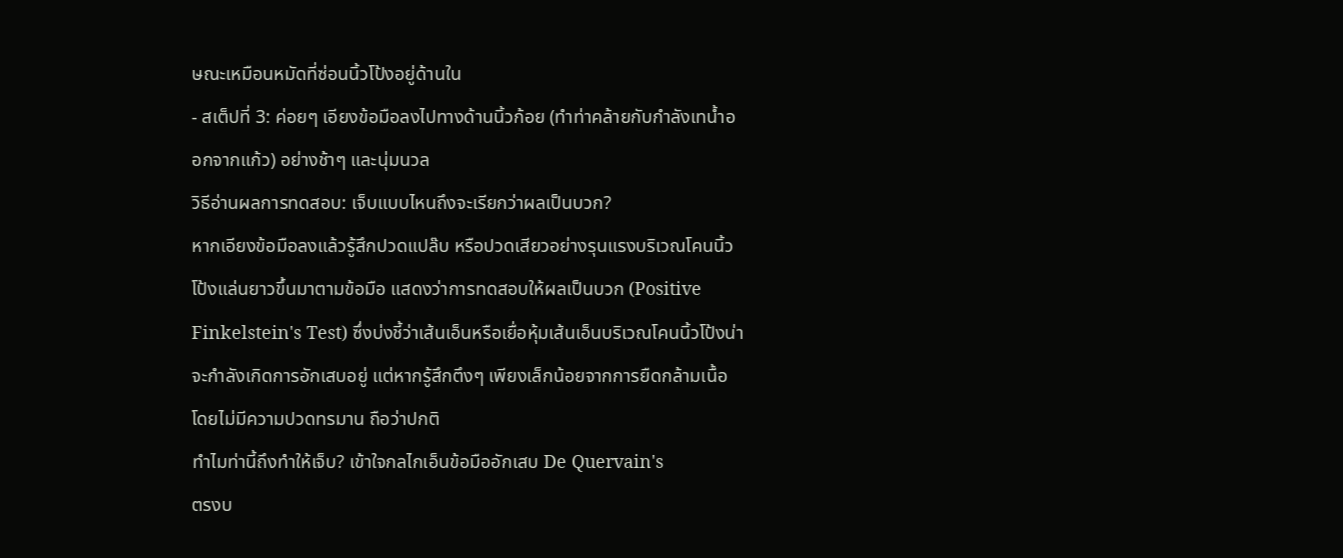ษณะเหมือนหมัดที่ซ่อนนิ้วโป้งอยู่ด้านใน
- สเต็ปที่ 3: ค่อยๆ เอียงข้อมือลงไปทางด้านนิ้วก้อย (ทำท่าคล้ายกับกำลังเทน้ำออกจากแก้ว) อย่างช้าๆ และนุ่มนวล
วิธีอ่านผลการทดสอบ: เจ็บแบบไหนถึงจะเรียกว่าผลเป็นบวก?
หากเอียงข้อมือลงแล้วรู้สึกปวดแปล๊บ หรือปวดเสียวอย่างรุนแรงบริเวณโคนนิ้วโป้งแล่นยาวขึ้นมาตามข้อมือ แสดงว่าการทดสอบให้ผลเป็นบวก (Positive Finkelstein's Test) ซึ่งบ่งชี้ว่าเส้นเอ็นหรือเยื่อหุ้มเส้นเอ็นบริเวณโคนนิ้วโป้งน่าจะกำลังเกิดการอักเสบอยู่ แต่หากรู้สึกตึงๆ เพียงเล็กน้อยจากการยืดกล้ามเนื้อ โดยไม่มีความปวดทรมาน ถือว่าปกติ
ทำไมท่านี้ถึงทำให้เจ็บ? เข้าใจกลไกเอ็นข้อมืออักเสบ De Quervain's
ตรงบ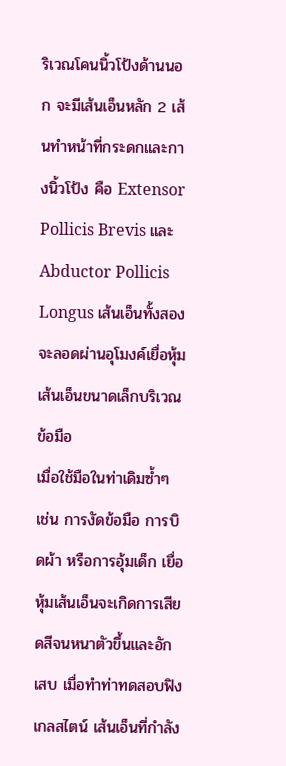ริเวณโคนนิ้วโป้งด้านนอก จะมีเส้นเอ็นหลัก 2 เส้นทำหน้าที่กระดกและกางนิ้วโป้ง คือ Extensor Pollicis Brevis และ Abductor Pollicis Longus เส้นเอ็นทั้งสองจะลอดผ่านอุโมงค์เยื่อหุ้มเส้นเอ็นขนาดเล็กบริเวณข้อมือ
เมื่อใช้มือในท่าเดิมซ้ำๆ เช่น การงัดข้อมือ การบิดผ้า หรือการอุ้มเด็ก เยื่อหุ้มเส้นเอ็นจะเกิดการเสียดสีจนหนาตัวขึ้นและอักเสบ เมื่อทำท่าทดสอบฟิงเกลสไตน์ เส้นเอ็นที่กำลัง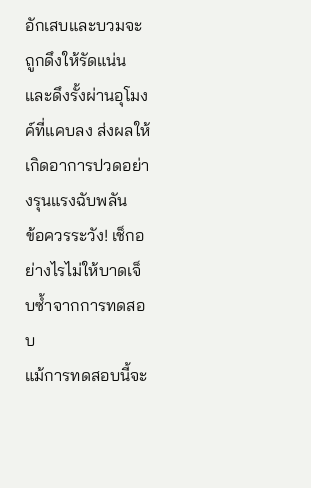อักเสบและบวมจะถูกดึงให้รัดแน่นและดึงรั้งผ่านอุโมงค์ที่แคบลง ส่งผลให้เกิดอาการปวดอย่างรุนแรงฉับพลัน
ข้อควรระวัง! เช็กอย่างไรไม่ให้บาดเจ็บซ้ำจากการทดสอบ
แม้การทดสอบนี้จะ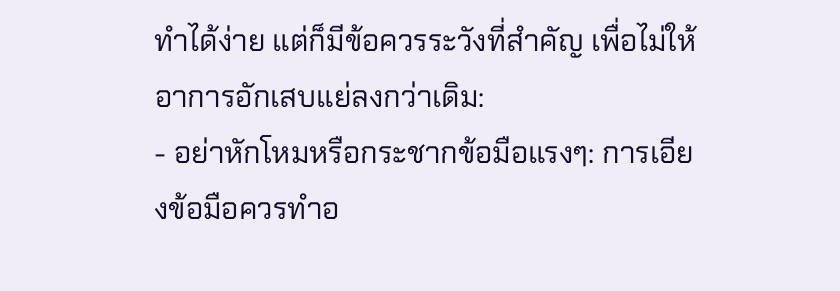ทำได้ง่าย แต่ก็มีข้อควรระวังที่สำคัญ เพื่อไม่ให้อาการอักเสบแย่ลงกว่าเดิม:
- อย่าหักโหมหรือกระชากข้อมือแรงๆ: การเอียงข้อมือควรทำอ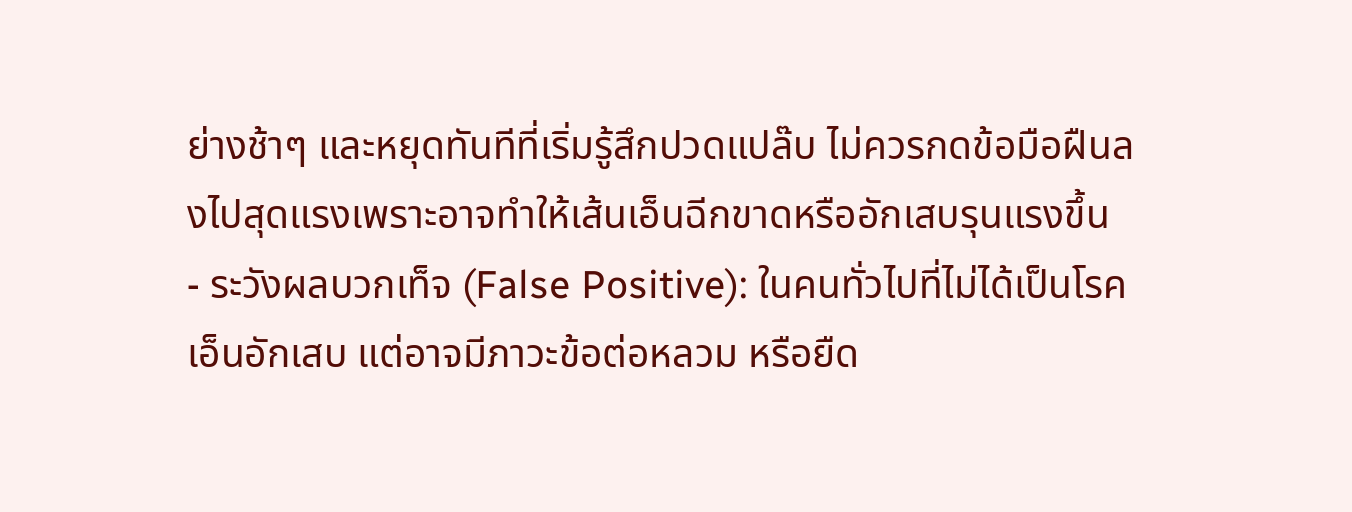ย่างช้าๆ และหยุดทันทีที่เริ่มรู้สึกปวดแปล๊บ ไม่ควรกดข้อมือฝืนลงไปสุดแรงเพราะอาจทำให้เส้นเอ็นฉีกขาดหรืออักเสบรุนแรงขึ้น
- ระวังผลบวกเท็จ (False Positive): ในคนทั่วไปที่ไม่ได้เป็นโรคเอ็นอักเสบ แต่อาจมีภาวะข้อต่อหลวม หรือยืด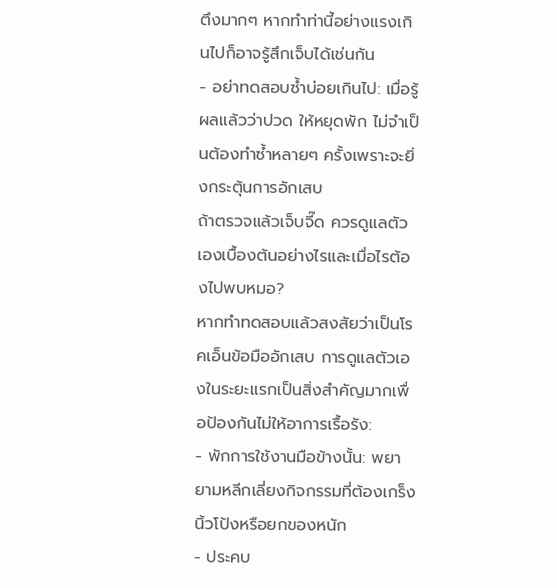ตึงมากๆ หากทำท่านี้อย่างแรงเกินไปก็อาจรู้สึกเจ็บได้เช่นกัน
- อย่าทดสอบซ้ำบ่อยเกินไป: เมื่อรู้ผลแล้วว่าปวด ให้หยุดพัก ไม่จำเป็นต้องทำซ้ำหลายๆ ครั้งเพราะจะยิ่งกระตุ้นการอักเสบ
ถ้าตรวจแล้วเจ็บจี๊ด ควรดูแลตัวเองเบื้องต้นอย่างไรและเมื่อไรต้องไปพบหมอ?
หากทำทดสอบแล้วสงสัยว่าเป็นโรคเอ็นข้อมืออักเสบ การดูแลตัวเองในระยะแรกเป็นสิ่งสำคัญมากเพื่อป้องกันไม่ให้อาการเรื้อรัง:
- พักการใช้งานมือข้างนั้น: พยายามหลีกเลี่ยงกิจกรรมที่ต้องเกร็งนิ้วโป้งหรือยกของหนัก
- ประคบ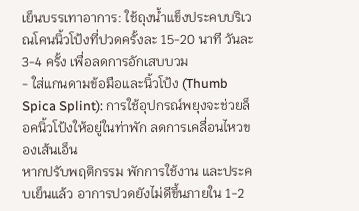เย็นบรรเทาอาการ: ใช้ถุงน้ำแข็งประคบบริเวณโคนนิ้วโป้งที่ปวดครั้งละ 15-20 นาที วันละ 3-4 ครั้ง เพื่อลดการอักเสบบวม
- ใส่แกนดามข้อมือและนิ้วโป้ง (Thumb Spica Splint): การใช้อุปกรณ์พยุงจะช่วยล็อคนิ้วโป้งให้อยู่ในท่าพัก ลดการเคลื่อนไหวของเส้นเอ็น
หากปรับพฤติกรรม พักการใช้งาน และประคบเย็นแล้ว อาการปวดยังไม่ดีขึ้นภายใน 1-2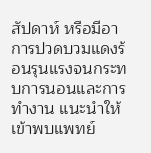สัปดาห์ หรือมีอาการปวดบวมแดงร้อนรุนแรงจนกระทบการนอนและการทำงาน แนะนำให้เข้าพบแพทย์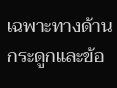เฉพาะทางด้านกระดูกและข้อ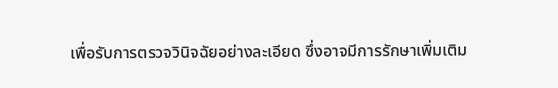เพื่อรับการตรวจวินิจฉัยอย่างละเอียด ซึ่งอาจมีการรักษาเพิ่มเติม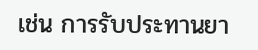เช่น การรับประทานยา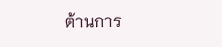ต้านการ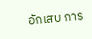อักเสบ การ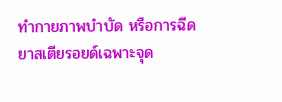ทำกายภาพบำบัด หรือการฉีดยาสเตียรอยด์เฉพาะจุด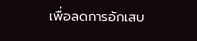เพื่อลดการอักเสบ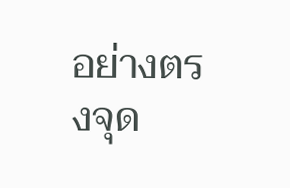อย่างตรงจุด